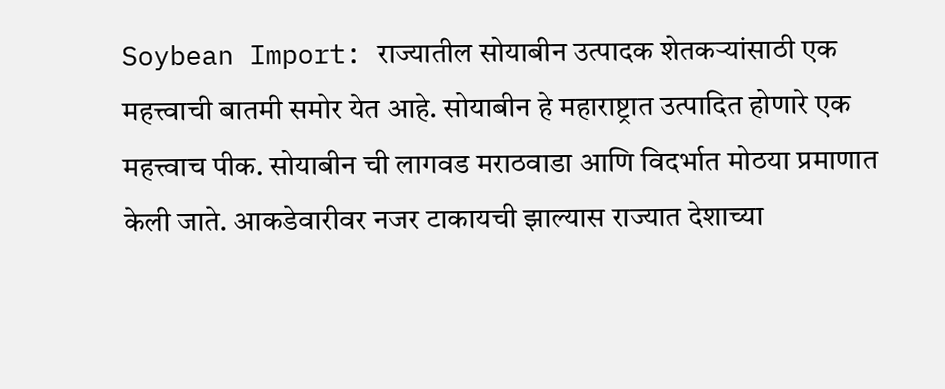Soybean Import: राज्यातील सोयाबीन उत्पादक शेतकऱ्यांसाठी एक महत्त्वाची बातमी समोर येत आहे. सोयाबीन हे महाराष्ट्रात उत्पादित होणारे एक महत्त्वाच पीक. सोयाबीन ची लागवड मराठवाडा आणि विदर्भात मोठया प्रमाणात केली जाते. आकडेवारीवर नजर टाकायची झाल्यास राज्यात देशाच्या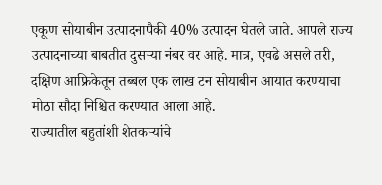एकूण सोयाबीन उत्पादनापैकी 40% उत्पादन घेतले जाते. आपले राज्य उत्पादनाच्या बाबतीत दुसऱ्या नंबर वर आहे. मात्र, एवढे असले तरी, दक्षिण आफ्रिकेतून तब्बल एक लाख टन सोयाबीन आयात करण्याचा मोठा सौदा निश्चित करण्यात आला आहे.
राज्यातील बहुतांशी शेतकऱ्यांचे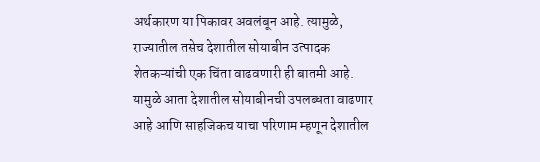अर्थकारण या पिकावर अवलंबून आहे. त्यामुळे, राज्यातील तसेच देशातील सोयाबीन उत्पादक शेतकऱ्यांची एक चिंता वाढवणारी ही बातमी आहे. यामुळे आता देशातील सोयाबीनची उपलब्धता वाढणार आहे आणि साहजिकच याचा परिणाम म्हणून देशातील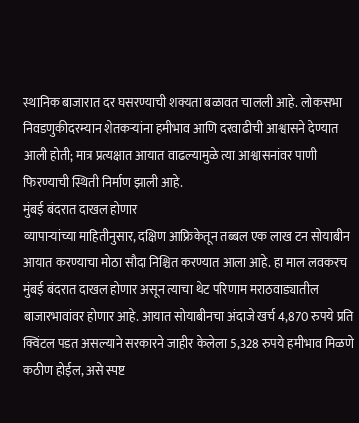स्थानिक बाजारात दर घसरण्याची शक्यता बळावत चालली आहे. लोकसभा निवडणुकीदरम्यान शेतकऱ्यांना हमीभाव आणि दरवाढीची आश्वासने देण्यात आली होती; मात्र प्रत्यक्षात आयात वाढल्यामुळे त्या आश्वासनांवर पाणी फिरण्याची स्थिती निर्माण झाली आहे.
मुंबई बंदरात दाखल होणार
व्यापाऱ्यांच्या माहितीनुसार, दक्षिण आफ्रिकेतून तब्बल एक लाख टन सोयाबीन आयात करण्याचा मोठा सौदा निश्चित करण्यात आला आहे. हा माल लवकरच मुंबई बंदरात दाखल होणार असून त्याचा थेट परिणाम मराठवाड्यातील बाजारभावांवर होणार आहे. आयात सोयाबीनचा अंदाजे खर्च 4,870 रुपये प्रति क्विंटल पडत असल्याने सरकारने जाहीर केलेला 5,328 रुपये हमीभाव मिळणे कठीण होईल, असे स्पष्ट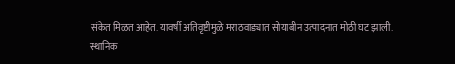संकेत मिळत आहेत. यावर्षी अतिवृष्टीमुळे मराठवाड्यात सोयाबीन उत्पादनात मोठी घट झाली.
स्थानिक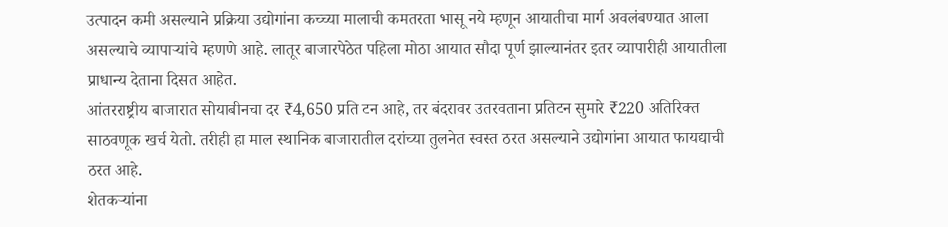उत्पादन कमी असल्याने प्रक्रिया उद्योगांना कच्च्या मालाची कमतरता भासू नये म्हणून आयातीचा मार्ग अवलंबण्यात आला असल्याचे व्यापाऱ्यांचे म्हणणे आहे. लातूर बाजारपेठेत पहिला मोठा आयात सौदा पूर्ण झाल्यानंतर इतर व्यापारीही आयातीला प्राधान्य देताना दिसत आहेत.
आंतरराष्ट्रीय बाजारात सोयाबीनचा दर ₹4,650 प्रति टन आहे, तर बंदरावर उतरवताना प्रतिटन सुमारे ₹220 अतिरिक्त साठवणूक खर्च येतो. तरीही हा माल स्थानिक बाजारातील दरांच्या तुलनेत स्वस्त ठरत असल्याने उद्योगांना आयात फायद्याची ठरत आहे.
शेतकऱ्यांना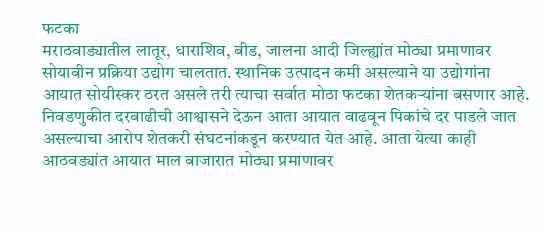फटका
मराठवाड्यातील लातूर, धाराशिव, बीड, जालना आदी जिल्ह्यांत मोठ्या प्रमाणावर सोयाबीन प्रक्रिया उद्योग चालतात. स्थानिक उत्पादन कमी असल्याने या उद्योगांना आयात सोयीस्कर ठरत असले तरी त्याचा सर्वात मोठा फटका शेतकऱ्यांना बसणार आहे.
निवडणुकीत दरवाढीची आश्वासने देऊन आता आयात वाढवून पिकांचे दर पाडले जात असल्याचा आरोप शेतकरी संघटनांकडून करण्यात येत आहे. आता येत्या काही आठवड्यांत आयात माल बाजारात मोठ्या प्रमाणावर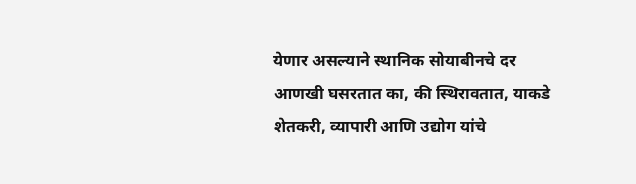येणार असल्याने स्थानिक सोयाबीनचे दर आणखी घसरतात का, की स्थिरावतात, याकडे शेतकरी, व्यापारी आणि उद्योग यांचे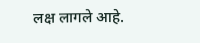लक्ष लागले आहे.